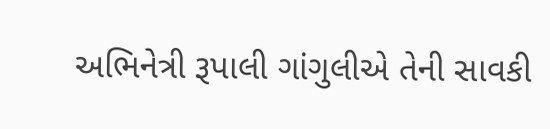અભિનેત્રી રૂપાલી ગાંગુલીએ તેની સાવકી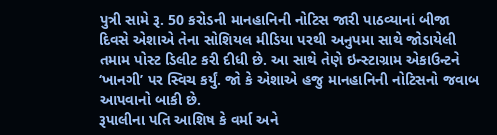પુત્રી સામે રૂ. 50 કરોડની માનહાનિની નોટિસ જારી પાઠવ્યાનાં બીજા દિવસે એશાએ તેના સોશિયલ મીડિયા પરથી અનુપમા સાથે જોડાયેલી તમામ પોસ્ટ ડિલીટ કરી દીધી છે. આ સાથે તેણે ઇન્સ્ટાગ્રામ એકાઉન્ટને ‘ખાનગી’ પર સ્વિચ કર્યું. જો કે એશાએ હજુ માનહાનિની નોટિસનો જવાબ આપવાનો બાકી છે.
રૂપાલીના પતિ આશિષ કે વર્મા અને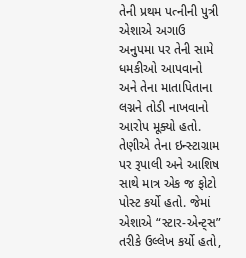તેની પ્રથમ પત્નીની પુત્રી એશાએ અગાઉ અનુપમા પર તેની સામે ધમકીઓ આપવાનો અને તેના માતાપિતાના લગ્નને તોડી નાખવાનો આરોપ મૂક્યો હતો. તેણીએ તેના ઇન્સ્ટાગ્રામ પર રૂપાલી અને આશિષ સાથે માત્ર એક જ ફોટો પોસ્ટ કર્યો હતો. જેમાં એશાએ “સ્ટાર-એન્ટ્સ” તરીકે ઉલ્લેખ કર્યો હતો,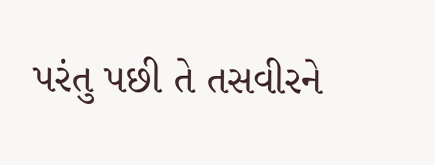પરંતુ પછી તે તસવીરને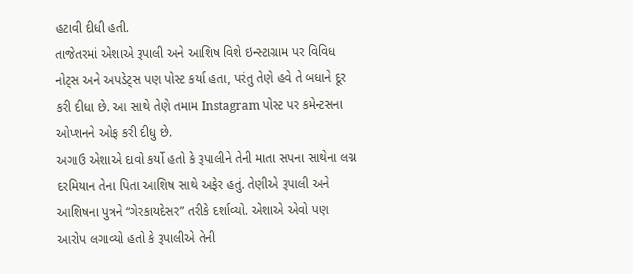હટાવી દીધી હતી.
તાજેતરમાં એશાએ રૂપાલી અને આશિષ વિશે ઇન્સ્ટાગ્રામ પર વિવિધ નોટ્સ અને અપડેટ્સ પણ પોસ્ટ કર્યા હતા, પરંતુ તેણે હવે તે બધાને દૂર કરી દીધા છે. આ સાથે તેણે તમામ Instagram પોસ્ટ પર કમેન્ટસના ઓપ્શનને ઓફ કરી દીધુ છે.
અગાઉ એશાએ દાવો કર્યો હતો કે રૂપાલીને તેની માતા સપના સાથેના લગ્ન દરમિયાન તેના પિતા આશિષ સાથે અફેર હતું. તેણીએ રૂપાલી અને આશિષના પુત્રને “ગેરકાયદેસર” તરીકે દર્શાવ્યો. એશાએ એવો પણ આરોપ લગાવ્યો હતો કે રૂપાલીએ તેની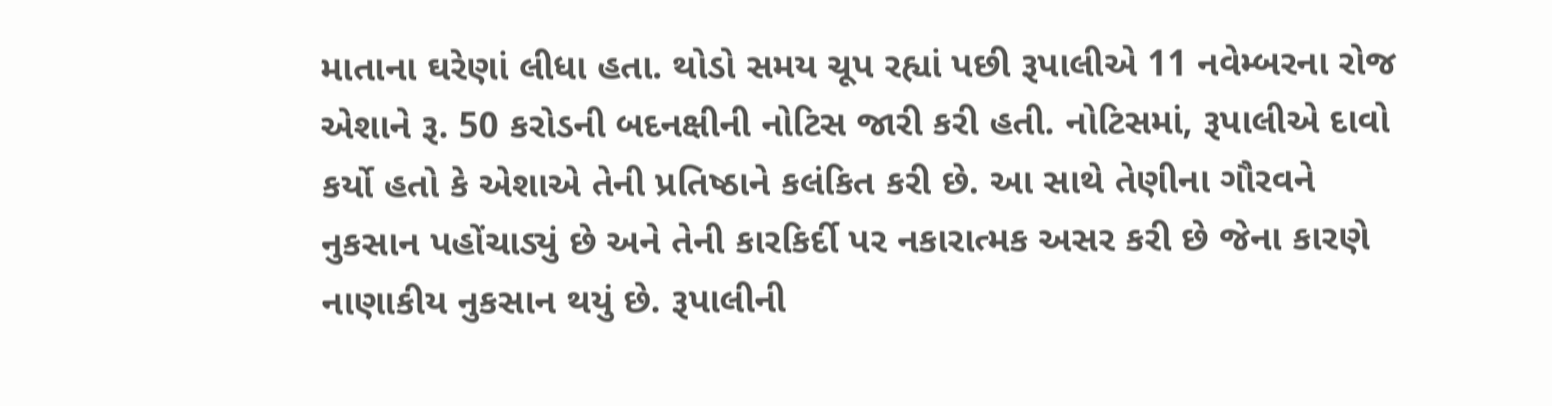માતાના ઘરેણાં લીધા હતા. થોડો સમય ચૂપ રહ્યાં પછી રૂપાલીએ 11 નવેમ્બરના રોજ એશાને રૂ. 50 કરોડની બદનક્ષીની નોટિસ જારી કરી હતી. નોટિસમાં, રૂપાલીએ દાવો કર્યો હતો કે એશાએ તેની પ્રતિષ્ઠાને કલંકિત કરી છે. આ સાથે તેણીના ગૌરવને નુકસાન પહોંચાડ્યું છે અને તેની કારકિર્દી પર નકારાત્મક અસર કરી છે જેના કારણે નાણાકીય નુકસાન થયું છે. રૂપાલીની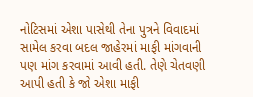નોટિસમાં એશા પાસેથી તેના પુત્રને વિવાદમાં સામેલ કરવા બદલ જાહેરમાં માફી માંગવાની પણ માંગ કરવામાં આવી હતી. તેણે ચેતવણી આપી હતી કે જો એશા માફી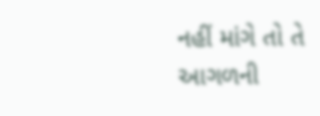નહીં માંગે તો તે આગળની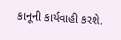કાનૂની કાર્યવાહી કરશે.